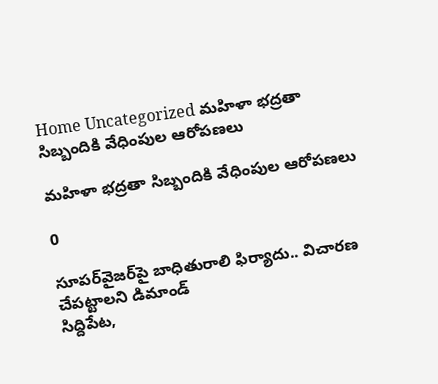Home Uncategorized మహిళా భద్రతా సిబ్బందికి వేధింపుల ఆరోపణలు

మహిళా భద్రతా సిబ్బందికి వేధింపుల ఆరోపణలు

0

సూపర్‌వైజర్‌పై బాధితురాలి ఫిర్యాదు.. విచారణ చేపట్టాలని డిమాండ్
సిద్దిపేట,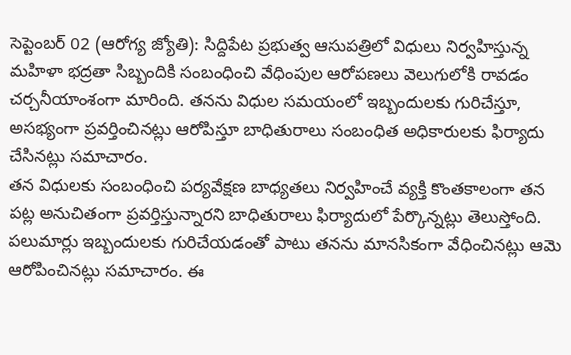సెప్టెంబర్‌ 02 (ఆరోగ్య జ్యోతి): సిద్దిపేట ప్రభుత్వ ఆసుపత్రిలో విధులు నిర్వహిస్తున్న మహిళా భద్రతా సిబ్బందికి సంబంధించి వేధింపుల ఆరోపణలు వెలుగులోకి రావడం చర్చనీయాంశంగా మారింది. తనను విధుల సమయంలో ఇబ్బందులకు గురిచేస్తూ, అసభ్యంగా ప్రవర్తించినట్లు ఆరోపిస్తూ బాధితురాలు సంబంధిత అధికారులకు ఫిర్యాదు చేసినట్లు సమాచారం.
తన విధులకు సంబంధించి పర్యవేక్షణ బాధ్యతలు నిర్వహించే వ్యక్తి కొంతకాలంగా తన పట్ల అనుచితంగా ప్రవర్తిస్తున్నారని బాధితురాలు ఫిర్యాదులో పేర్కొన్నట్లు తెలుస్తోంది. పలుమార్లు ఇబ్బందులకు గురిచేయడంతో పాటు తనను మానసికంగా వేధించినట్లు ఆమె ఆరోపించినట్లు సమాచారం. ఈ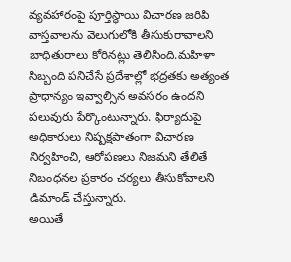వ్యవహారంపై పూర్తిస్థాయి విచారణ జరిపి వాస్తవాలను వెలుగులోకి తీసుకురావాలని బాధితురాలు కోరినట్లు తెలిసింది.మహిళా సిబ్బంది పనిచేసే ప్రదేశాల్లో భద్రతకు అత్యంత ప్రాధాన్యం ఇవ్వాల్సిన అవసరం ఉందని పలువురు పేర్కొంటున్నారు. ఫిర్యాదుపై అధికారులు నిష్పక్షపాతంగా విచారణ నిర్వహించి, ఆరోపణలు నిజమని తేలితే నిబంధనల ప్రకారం చర్యలు తీసుకోవాలని డిమాండ్ చేస్తున్నారు.
అయితే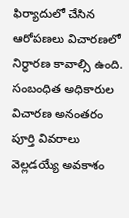ఫిర్యాదులో చేసిన ఆరోపణలు విచారణలో నిర్ధారణ కావాల్సి ఉంది. సంబంధిత అధికారుల విచారణ అనంతరం పూర్తి వివరాలు వెల్లడయ్యే అవకాశం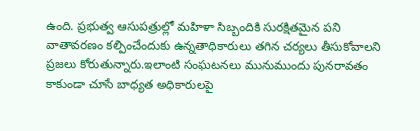ఉంది. ప్రభుత్వ ఆసుపత్రుల్లో మహిళా సిబ్బందికి సురక్షితమైన పని వాతావరణం కల్పించేందుకు ఉన్నతాధికారులు తగిన చర్యలు తీసుకోవాలని ప్రజలు కోరుతున్నారు.ఇలాంటి సంఘటనలు మునుముందు పునరావతం కాకుండా చూసే బాధ్యత అధికారులపై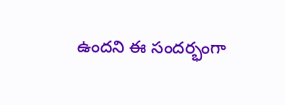ఉందని ఈ సందర్భంగా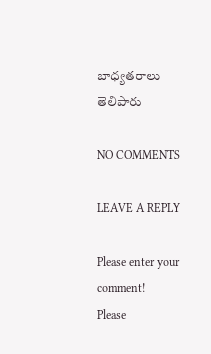బాధ్యతరాలు తెలిపారు

NO COMMENTS

LEAVE A REPLY

Please enter your comment!
Please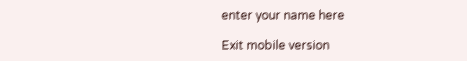enter your name here

Exit mobile version